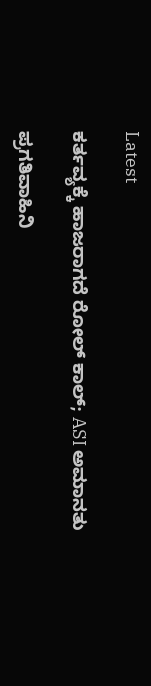Latest

ಕರ್ತವ್ಯಕ್ಕೆ ಹಾಜರಾಗದೆ ರೋಲ್ ಕಾಲ್; ASI ಅಮಾನತು

ಪ್ರಗತಿವಾಹಿನಿ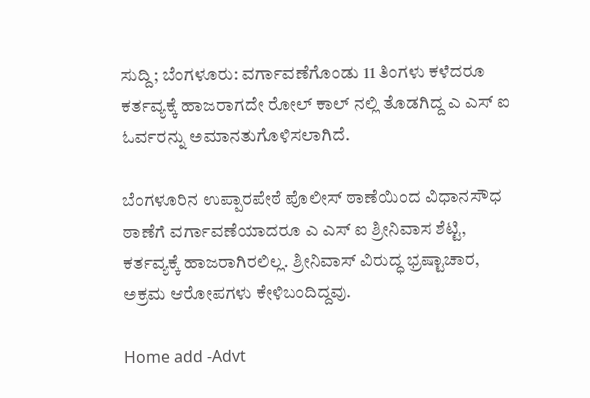ಸುದ್ದಿ; ಬೆಂಗಳೂರು: ವರ್ಗಾವಣೆಗೊಂಡು 11 ತಿಂಗಳು ಕಳೆದರೂ ಕರ್ತವ್ಯಕ್ಕೆ ಹಾಜರಾಗದೇ ರೋಲ್ ಕಾಲ್ ನಲ್ಲಿ ತೊಡಗಿದ್ದ ಎ ಎಸ್ ಐ ಓರ್ವರನ್ನು ಅಮಾನತುಗೊಳಿಸಲಾಗಿದೆ.

ಬೆಂಗಳೂರಿನ ಉಪ್ಪಾರಪೇಠೆ ಪೊಲೀಸ್ ಠಾಣೆಯಿಂದ ವಿಧಾನಸೌಧ ಠಾಣೆಗೆ ವರ್ಗಾವಣೆಯಾದರೂ ಎ ಎಸ್ ಐ ಶ್ರೀನಿವಾಸ ಶೆಟ್ಟಿ, ಕರ್ತವ್ಯಕ್ಕೆ ಹಾಜರಾಗಿರಲಿಲ್ಲ. ಶ್ರೀನಿವಾಸ್ ವಿರುದ್ಧ ಭ್ರಷ್ಟಾಚಾರ, ಅಕ್ರಮ ಆರೋಪಗಳು ಕೇಳಿಬಂದಿದ್ದವು.

Home add -Advt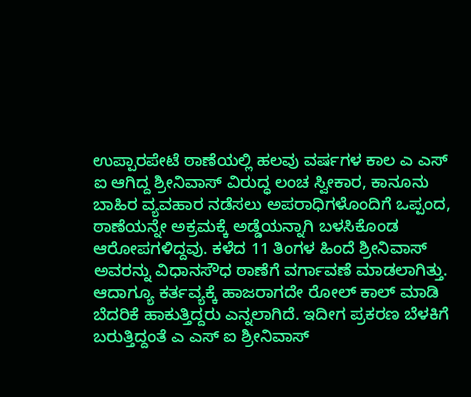ಉಪ್ಪಾರಪೇಟೆ ಠಾಣೆಯಲ್ಲಿ ಹಲವು ವರ್ಷಗಳ ಕಾಲ ಎ ಎಸ್ ಐ ಆಗಿದ್ದ ಶ್ರೀನಿವಾಸ್ ವಿರುದ್ಧ ಲಂಚ ಸ್ವೀಕಾರ, ಕಾನೂನು ಬಾಹಿರ ವ್ಯವಹಾರ ನಡೆಸಲು ಅಪರಾಧಿಗಳೊಂದಿಗೆ ಒಪ್ಪಂದ, ಠಾಣೆಯನ್ನೇ ಅಕ್ರಮಕ್ಕೆ ಅಡ್ಡೆಯನ್ನಾಗಿ ಬಳಸಿಕೊಂಡ ಆರೋಪಗಳಿದ್ದವು. ಕಳೆದ 11 ತಿಂಗಳ ಹಿಂದೆ ಶ್ರೀನಿವಾಸ್ ಅವರನ್ನು ವಿಧಾನಸೌಧ ಠಾಣೆಗೆ ವರ್ಗಾವಣೆ ಮಾಡಲಾಗಿತ್ತು. ಆದಾಗ್ಯೂ ಕರ್ತವ್ಯಕ್ಕೆ ಹಾಜರಾಗದೇ ರೋಲ್ ಕಾಲ್ ಮಾಡಿ ಬೆದರಿಕೆ ಹಾಕುತ್ತಿದ್ದರು ಎನ್ನಲಾಗಿದೆ. ಇದೀಗ ಪ್ರಕರಣ ಬೆಳಕಿಗೆ ಬರುತ್ತಿದ್ದಂತೆ ಎ ಎಸ್ ಐ ಶ್ರೀನಿವಾಸ್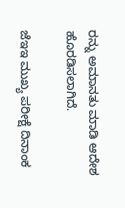ರನ್ನು ಅಮಾನತು ಮಾಡಿ ಆದೇಶ ಹೊರಡಿಸಲಾಗಿದೆ.

ಜೆಇಇ ಮುಖ್ಯ ಪರೀಕ್ಷೆ ದಿನಾಂಕ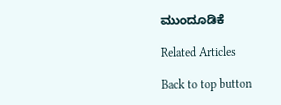ಮುಂದೂಡಿಕೆ

Related Articles

Back to top button